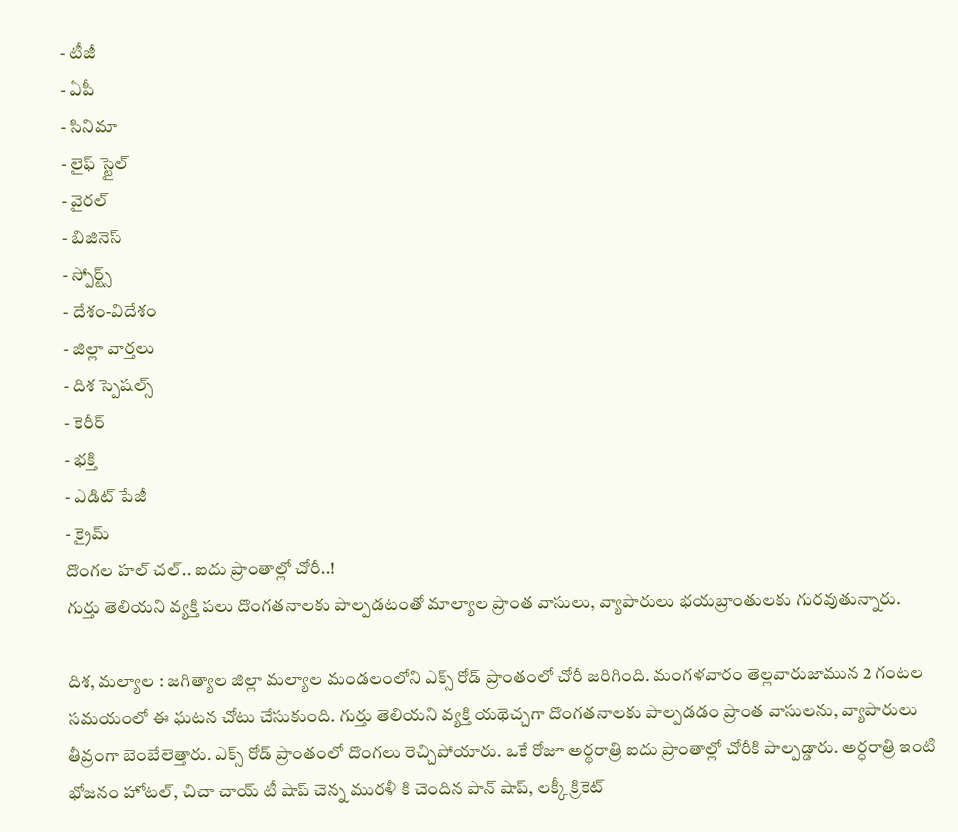- టీజీ
- ఏపీ
- సినిమా
- లైఫ్ స్టైల్
- వైరల్
- బిజినెస్
- స్పోర్ట్స్
- దేశం-విదేశం
- జిల్లా వార్తలు
- దిశ స్పెషల్స్
- కెరీర్
- భక్తి
- ఎడిట్ పేజీ
- క్రైమ్
దొంగల హల్ చల్.. ఐదు ప్రాంతాల్లో చోరీ..!
గుర్తు తెలియని వ్యక్తి పలు దొంగతనాలకు పాల్పడటంతో మాల్యాల ప్రాంత వాసులు, వ్యాపారులు భయబ్రాంతులకు గురవుతున్నారు.

దిశ, మల్యాల : జగిత్యాల జిల్లా మల్యాల మండలంలోని ఎక్స్ రోడ్ ప్రాంతంలో చోరీ జరిగింది. మంగళవారం తెల్లవారుజామున 2 గంటల సమయంలో ఈ ఘటన చోటు చేసుకుంది. గుర్తు తెలియని వ్యక్తి యథెచ్చగా దొంగతనాలకు పాల్పడడం ప్రాంత వాసులను, వ్యాపారులు తీవ్రంగా బెంబేలెత్తారు. ఎక్స్ రోడ్ ప్రాంతంలో దొంగలు రెచ్చిపోయారు. ఒకే రోజూ అర్థరాత్రి ఐదు ప్రాంతాల్లో చోరీకి పాల్పడ్డారు. అర్ధరాత్రి ఇంటి భోజనం హోటల్, చిచా చాయ్ టీ షాప్ చెన్న మురళీ కి చెందిన పాన్ షాప్, లక్కీ క్రికెట్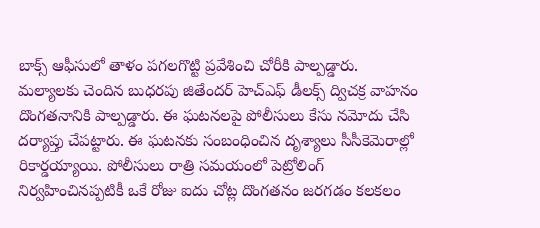బాక్స్ ఆఫీసులో తాళం పగలగొట్టి ప్రవేశించి చోరీకి పాల్పడ్డారు. మల్యాలకు చెందిన బుధరపు జితేందర్ హెచ్ఎఫ్ డీలక్స్ ద్విచక్ర వాహనం దొంగతనానికి పాల్పడ్డారు. ఈ ఘటనలపై పోలీసులు కేసు నమోదు చేసి దర్యాప్తు చేపట్టారు. ఈ ఘటనకు సంబంధించిన దృశ్యాలు సీసీకెమెరాల్లో రికార్డయ్యాయి. పోలీసులు రాత్రి సమయంలో పెట్రోలింగ్ నిర్వహించినప్పటికీ ఒకే రోజు ఐదు చోట్ల దొంగతనం జరగడం కలకలం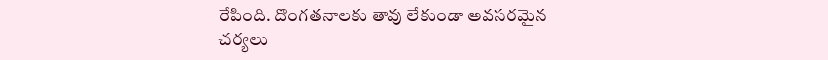రేపింది. దొంగతనాలకు తావు లేకుండా అవసరమైన చర్యలు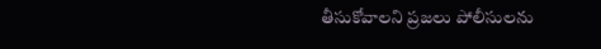తీసుకోవాలని ప్రజలు పోలీసులను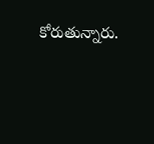కోరుతున్నారు.